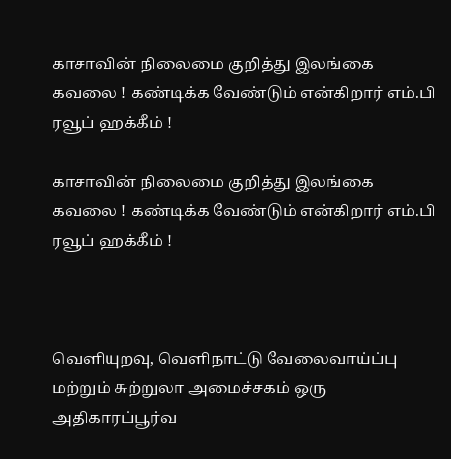காசாவின் நிலைமை குறித்து இலங்கை கவலை ! கண்டிக்க வேண்டும் என்கிறார் எம்.பி ரவூப் ஹக்கீம் !

காசாவின் நிலைமை குறித்து இலங்கை கவலை ! கண்டிக்க வேண்டும் என்கிறார் எம்.பி ரவூப் ஹக்கீம் !



வெளியுறவு, வெளிநாட்டு வேலைவாய்ப்பு மற்றும் சுற்றுலா அமைச்சகம் ஒரு அதிகாரப்பூர்வ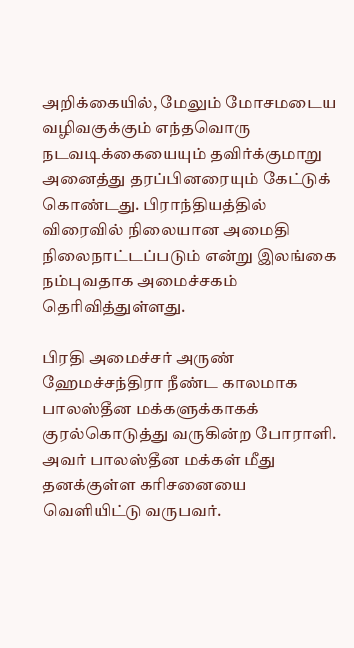அறிக்கையில், மேலும் மோசமடைய வழிவகுக்கும் எந்தவொரு நடவடிக்கையையும் தவிர்க்குமாறு அனைத்து தரப்பினரையும் கேட்டுக் கொண்டது. பிராந்தியத்தில் விரைவில் நிலையான அமைதி நிலைநாட்டப்படும் என்று இலங்கை நம்புவதாக அமைச்சகம் தெரிவித்துள்ளது.

பிரதி அமைச்சர் அருண் ஹேமச்சந்திரா நீண்ட காலமாக பாலஸ்தீன மக்களுக்காகக் குரல்கொடுத்து வருகின்ற போராளி. அவர் பாலஸ்தீன மக்கள் மீது தனக்குள்ள கரிசனையை வெளியிட்டு வருபவர்.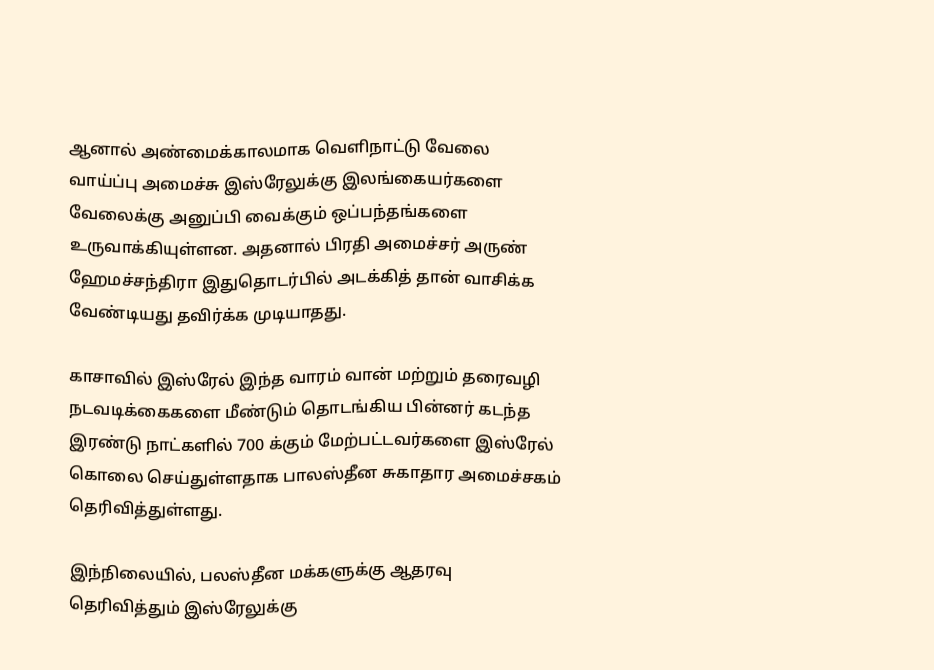ஆனால் அண்மைக்காலமாக வெளிநாட்டு வேலை வாய்ப்பு அமைச்சு இஸ்ரேலுக்கு இலங்கையர்களை வேலைக்கு அனுப்பி வைக்கும் ஒப்பந்தங்களை உருவாக்கியுள்ளன. அதனால் பிரதி அமைச்சர் அருண் ஹேமச்சந்திரா இதுதொடர்பில் அடக்கித் தான் வாசிக்க வேண்டியது தவிர்க்க முடியாதது.

காசாவில் இஸ்ரேல் இந்த வாரம் வான் மற்றும் தரைவழி நடவடிக்கைகளை மீண்டும் தொடங்கிய பின்னர் கடந்த இரண்டு நாட்களில் 700 க்கும் மேற்பட்டவர்களை இஸ்ரேல் கொலை செய்துள்ளதாக பாலஸ்தீன சுகாதார அமைச்சகம் தெரிவித்துள்ளது.

இந்நிலையில், பலஸ்தீன மக்களுக்கு ஆதரவு தெரிவித்தும் இஸ்ரேலுக்கு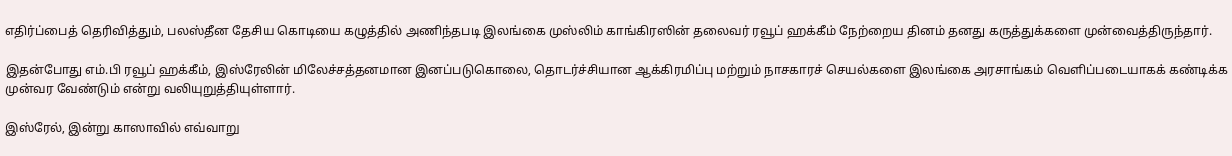எதிர்ப்பைத் தெரிவித்தும், பலஸ்தீன தேசிய கொடியை கழுத்தில் அணிந்தபடி இலங்கை முஸ்லிம் காங்கிரஸின் தலைவர் ரவூப் ஹக்கீம் நேற்றைய தினம் தனது கருத்துக்களை முன்வைத்திருந்தார்.

இதன்போது எம்.பி ரவூப் ஹக்கீம், இஸ்ரேலின் மிலேச்சத்தனமான இனப்படுகொலை, தொடர்ச்சியான ஆக்கிரமிப்பு மற்றும் நாசகாரச் செயல்களை இலங்கை அரசாங்கம் வெளிப்படையாகக் கண்டிக்க முன்வர வேண்டும் என்று வலியுறுத்தியுள்ளார்.

இஸ்ரேல், இன்று காஸாவில் எவ்வாறு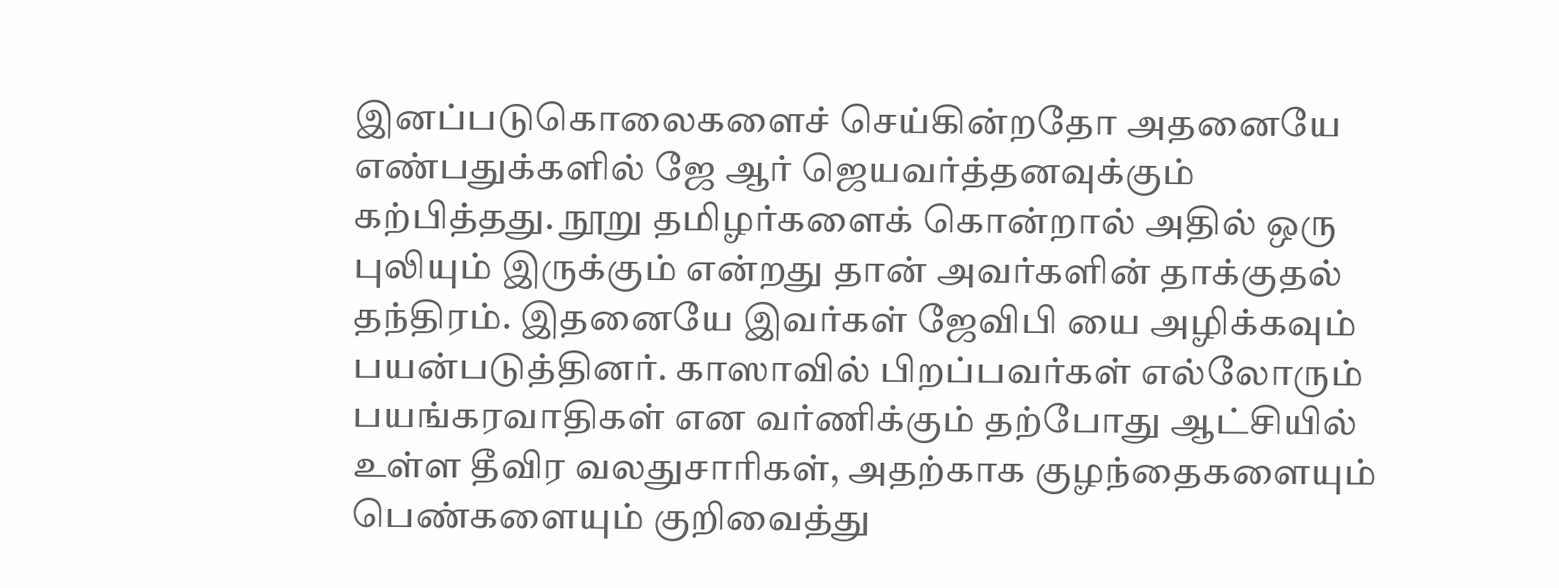இனப்படுகொலைகளைச் செய்கின்றதோ அதனையே எண்பதுக்களில் ஜே ஆர் ஜெயவர்த்தனவுக்கும் கற்பித்தது. நூறு தமிழர்களைக் கொன்றால் அதில் ஒரு புலியும் இருக்கும் என்றது தான் அவர்களின் தாக்குதல் தந்திரம். இதனையே இவர்கள் ஜேவிபி யை அழிக்கவும் பயன்படுத்தினர். காஸாவில் பிறப்பவர்கள் எல்லோரும் பயங்கரவாதிகள் என வர்ணிக்கும் தற்போது ஆட்சியில் உள்ள தீவிர வலதுசாரிகள், அதற்காக குழந்தைகளையும் பெண்களையும் குறிவைத்து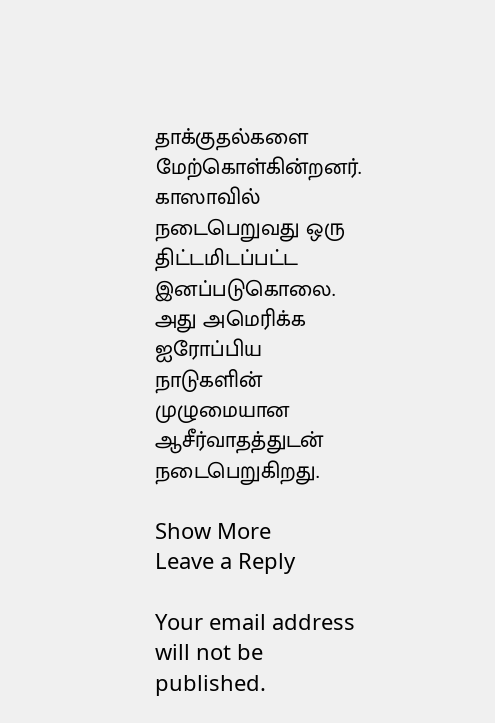தாக்குதல்களை மேற்கொள்கின்றனர். காஸாவில் நடைபெறுவது ஒரு திட்டமிடப்பட்ட இனப்படுகொலை. அது அமெரிக்க ஐரோப்பிய நாடுகளின் முழுமையான ஆசீர்வாதத்துடன் நடைபெறுகிறது.

Show More
Leave a Reply

Your email address will not be published.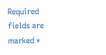Required fields are marked *